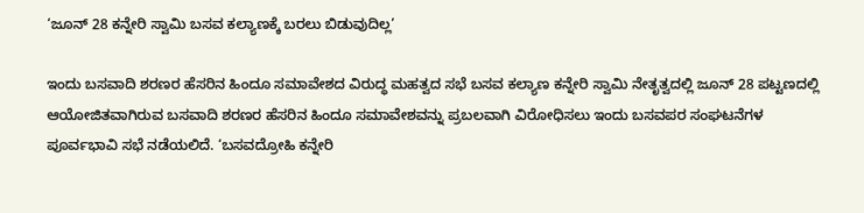‘ಜೂನ್ 28 ಕನ್ನೇರಿ ಸ್ವಾಮಿ ಬಸವ ಕಲ್ಯಾಣಕ್ಕೆ ಬರಲು ಬಿಡುವುದಿಲ್ಲ’

ಇಂದು ಬಸವಾದಿ ಶರಣರ ಹೆಸರಿನ ಹಿಂದೂ ಸಮಾವೇಶದ ವಿರುದ್ಧ ಮಹತ್ವದ ಸಭೆ ಬಸವ ಕಲ್ಯಾಣ ಕನ್ನೇರಿ ಸ್ವಾಮಿ ನೇತೃತ್ವದಲ್ಲಿ ಜೂನ್ 28 ಪಟ್ಟಣದಲ್ಲಿ ಆಯೋಜಿತವಾಗಿರುವ ಬಸವಾದಿ ಶರಣರ ಹೆಸರಿನ ಹಿಂದೂ ಸಮಾವೇಶವನ್ನು ಪ್ರಬಲವಾಗಿ ವಿರೋಧಿಸಲು ಇಂದು ಬಸವಪರ ಸಂಘಟನೆಗಳ ಪೂರ್ವಭಾವಿ ಸಭೆ ನಡೆಯಲಿದೆ. ‘ಬಸವದ್ರೋಹಿ ಕನ್ನೇರಿ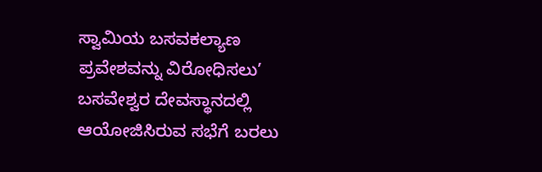ಸ್ವಾಮಿಯ ಬಸವಕಲ್ಯಾಣ ಪ್ರವೇಶವನ್ನು ವಿರೋಧಿಸಲು’ ಬಸವೇಶ್ವರ ದೇವಸ್ಥಾನದಲ್ಲಿ ಆಯೋಜಿಸಿರುವ ಸಭೆಗೆ ಬರಲು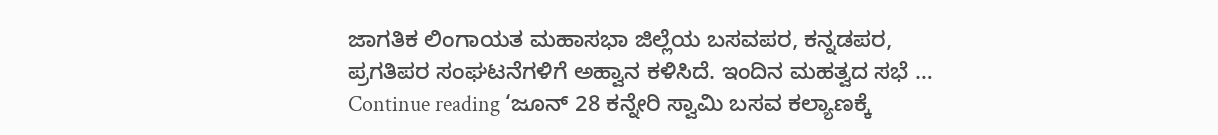ಜಾಗತಿಕ ಲಿಂಗಾಯತ ಮಹಾಸಭಾ ಜಿಲ್ಲೆಯ ಬಸವಪರ, ಕನ್ನಡಪರ, ಪ್ರಗತಿಪರ ಸಂಘಟನೆಗಳಿಗೆ ಅಹ್ವಾನ ಕಳಿಸಿದೆ. ಇಂದಿನ ಮಹತ್ವದ ಸಭೆ … Continue reading ‘ಜೂನ್ 28 ಕನ್ನೇರಿ ಸ್ವಾಮಿ ಬಸವ ಕಲ್ಯಾಣಕ್ಕೆ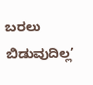ಬರಲು ಬಿಡುವುದಿಲ್ಲ’